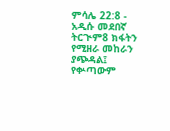ምሳሌ 22:8 - አዲሱ መደበኛ ትርጒም8 ክፋትን የሚዘራ መከራን ያጭዳል፤ የቍጣውም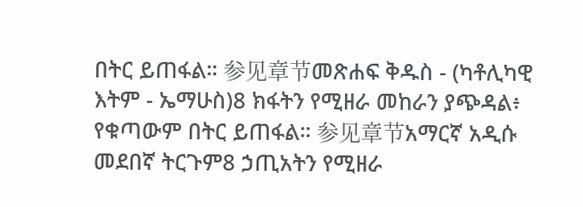በትር ይጠፋል። 参见章节መጽሐፍ ቅዱስ - (ካቶሊካዊ እትም - ኤማሁስ)8 ክፋትን የሚዘራ መከራን ያጭዳል፥ የቁጣውም በትር ይጠፋል። 参见章节አማርኛ አዲሱ መደበኛ ትርጉም8 ኃጢአትን የሚዘራ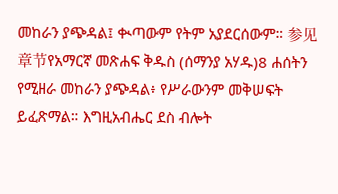መከራን ያጭዳል፤ ቊጣውም የትም አያደርሰውም። 参见章节የአማርኛ መጽሐፍ ቅዱስ (ሰማንያ አሃዱ)8 ሐሰትን የሚዘራ መከራን ያጭዳል፥ የሥራውንም መቅሠፍት ይፈጽማል። እግዚአብሔር ደስ ብሎት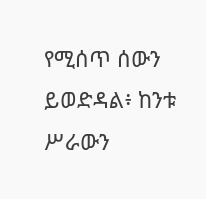የሚሰጥ ሰውን ይወድዳል፥ ከንቱ ሥራውን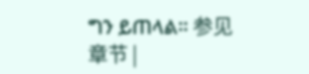ግን ይጠላል። 参见章节 |